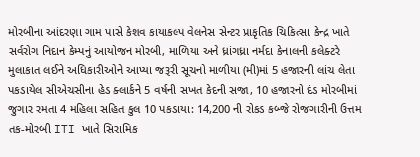મોરબીના આંદરણા ગામ પાસે કેશવ કાયાકલ્પ વેલનેસ સેન્ટર પ્રાકૃતિક ચિકિત્સા કેન્દ્ર ખાતે સર્વરોગ નિદાન કેમ્પનું આયોજન મોરબી, માળિયા અને ધ્રાંગધ્રા નર્મદા કેનાલની કલેક્ટરે મુલાકાત લઈને અધિકારીઓને આપ્યા જરૂરી સૂચનો માળીયા (મી)માં 5 હજારની લાંચ લેતા પકડાયેલ સીએચસીના હેડ ક્લાર્કને 5 વર્ષની સખત કેદની સજા, 10 હજારનો દંડ મોરબીમાં જુગાર રમતા 4 મહિલા સહિત કુલ 10 પકડાયા: 14,200 ની રોકડ કબ્જે રોજગારીની ઉત્તમ તક-મોરબી ITI ખાતે સિરામિક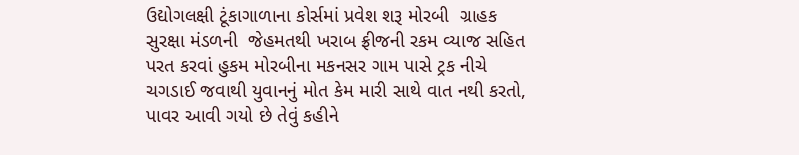ઉદ્યોગલક્ષી ટૂંકાગાળાના કોર્સમાં પ્રવેશ શરૂ મોરબી  ગ્રાહક સુરક્ષા મંડળની  જેહમતથી ખરાબ ફ્રીજની રકમ વ્યાજ સહિત પરત કરવાં હુકમ મોરબીના મકનસર ગામ પાસે ટ્રક નીચે ચગડાઈ જવાથી યુવાનનું મોત કેમ મારી સાથે વાત નથી કરતો, પાવર આવી ગયો છે તેવું કહીને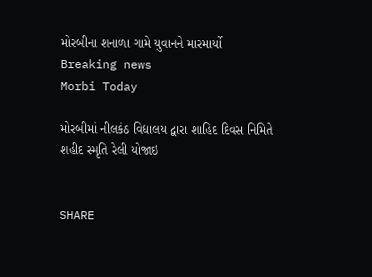મોરબીના શનાળા ગામે યુવાનને મારમાર્યો
Breaking news
Morbi Today

મોરબીમાં નીલકંઠ વિદ્યાલય દ્વારા શાહિદ દિવસ નિમિતે શહીદ સ્મૃતિ રેલી યોજાઇ


SHARE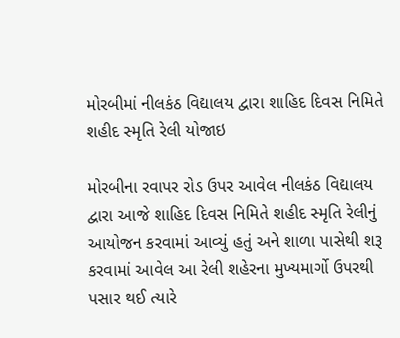મોરબીમાં નીલકંઠ વિદ્યાલય દ્વારા શાહિદ દિવસ નિમિતે શહીદ સ્મૃતિ રેલી યોજાઇ

મોરબીના રવાપર રોડ ઉપર આવેલ નીલકંઠ વિદ્યાલય દ્વારા આજે શાહિદ દિવસ નિમિતે શહીદ સ્મૃતિ રેલીનું આયોજન કરવામાં આવ્યું હતું અને શાળા પાસેથી શરૂ કરવામાં આવેલ આ રેલી શહેરના મુખ્યમાર્ગો ઉપરથી પસાર થઈ ત્યારે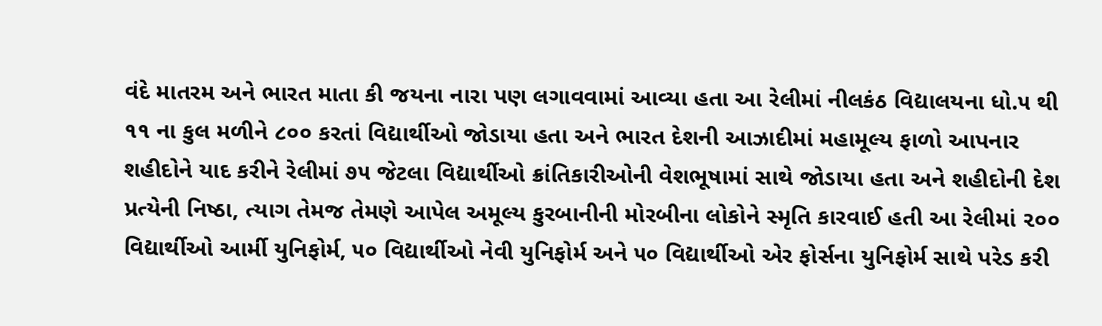વંદે માતરમ અને ભારત માતા કી જયના નારા પણ લગાવવામાં આવ્યા હતા આ રેલીમાં નીલકંઠ વિદ્યાલયના ધો.૫ થી ૧૧ ના કુલ મળીને ૮૦૦ કરતાં વિદ્યાર્થીઓ જોડાયા હતા અને ભારત દેશની આઝાદીમાં મહામૂલ્ય ફાળો આપનાર શહીદોને યાદ કરીને રેલીમાં ૭૫ જેટલા વિદ્યાર્થીઓ ક્રાંતિકારીઓની વેશભૂષામાં સાથે જોડાયા હતા અને શહીદોની દેશ પ્રત્યેની નિષ્ઠા, ત્યાગ તેમજ તેમણે આપેલ અમૂલ્ય કુરબાનીની મોરબીના લોકોને સ્મૃતિ કારવાઈ હતી આ રેલીમાં ૨૦૦ વિદ્યાર્થીઓ આર્મી યુનિફોર્મ, ૫૦ વિદ્યાર્થીઓ નેવી યુનિફોર્મ અને ૫૦ વિદ્યાર્થીઓ એર ફોર્સના યુનિફોર્મ સાથે પરેડ કરી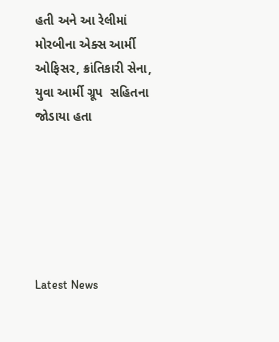હતી અને આ રેલીમાં મોરબીના એક્સ આર્મી ઓફિસર, ક્રાંતિકારી સેના, યુવા આર્મી ગ્રૂપ  સહિતના જોડાયા હતા






Latest News